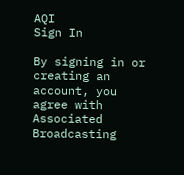AQI
Sign In

By signing in or creating an account, you agree with Associated Broadcasting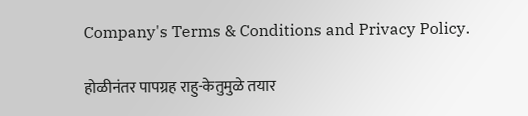Company's Terms & Conditions and Privacy Policy.

होळीनंतर पापग्रह राहु-केतुमुळे तयार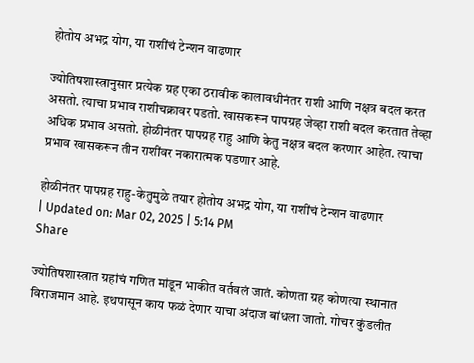होतोय अभद्र योग, या राशींचं टेन्शन वाढणार

ज्योतिषशास्त्रानुसार प्रत्येक ग्रह एका ठरावीक कालावधीनंतर राशी आणि नक्षत्र बदल करत असतो. त्याचा प्रभाव राशीचक्रावर पडतो. खासकरून पापग्रह जेव्हा राशी बदल करतात तेव्हा अधिक प्रभाव असतो. होळीनंतर पापग्रह राहु आणि केतु नक्षत्र बदल करणार आहेत. त्याचा प्रभाव खासकरून तीन राशींवर नकारात्मक पडणार आहे.

होळीनंतर पापग्रह राहु-केतुमुळे तयार होतोय अभद्र योग, या राशींचं टेन्शन वाढणार
| Updated on: Mar 02, 2025 | 5:14 PM
Share

ज्योतिषशास्त्रात ग्रहांचं गणित मांडून भाकीत वर्तवलं जातं. कोणता ग्रह कोणत्या स्थानात विराजमान आहे. इथपासून काय फळं देणार याचा अंदाज बांधला जातो. गोचर कुंडलीत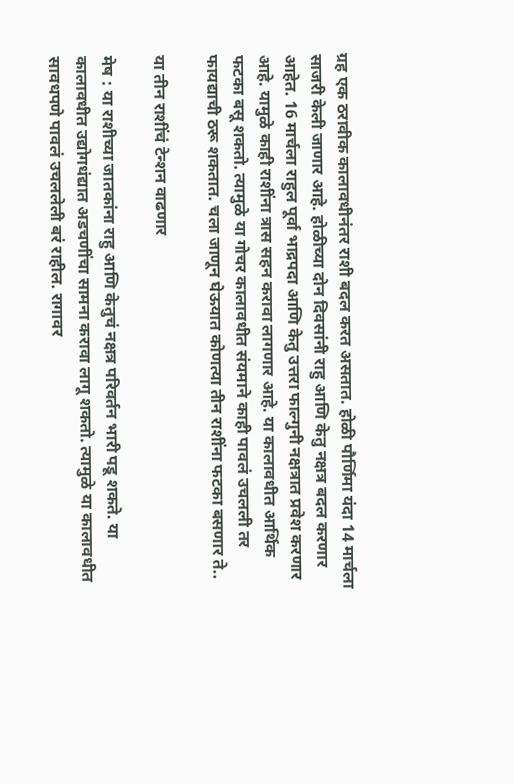ग्रह एक ठरावीक कालावधीनंतर राशी बदल करत असतात. होळी पौर्णिमा यंदा 14 मार्चला साजरी केली जाणार आहे. होळीच्या दोन दिवसांनी राहु आणि केतु नक्षत्र बदल करणार आहेत. 16 मार्चला राहुल पूर्वा भाद्रपदा आणि केतु उत्तरा फाल्गुनी नक्षत्रात प्रवेश करणार आहे. यामुळे काही राशींना त्रास सहन करावा लागणार आहे. या कालावधीत आर्थिक फटका बसू शकतो. त्यामुळे या गोचर कालावधीत संयमाने काही पावलं उचलली तर फायद्याची ठरू शकतात. चला जाणून घेऊयात कोणत्या तीन राशींना फटका बसणार ते..

या तीन राशींचं टेन्शन वाढणार

मेष : या राशीच्या जातकांना राहु आणि केतुचं नक्षत्र परिवर्तन भारी पडू शकते. या कालावधीत उद्योगधंद्यात अडचणींचा सामना करावा लागू शकतो. त्यामुळे या कालावधीत सावधपणे पावलं उचललेली बरं राहील. रागावर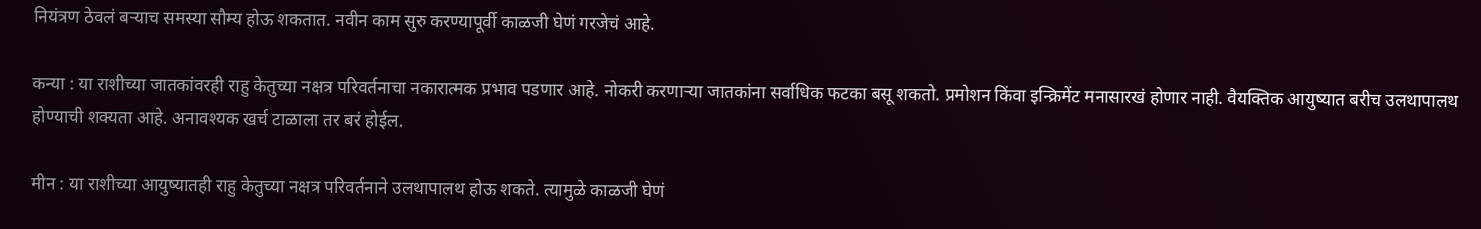नियंत्रण ठेवलं बऱ्याच समस्या सौम्य होऊ शकतात. नवीन काम सुरु करण्यापूर्वी काळजी घेणं गरजेचं आहे.

कन्या : या राशीच्या जातकांवरही राहु केतुच्या नक्षत्र परिवर्तनाचा नकारात्मक प्रभाव पडणार आहे. नोकरी करणाऱ्या जातकांना सर्वाधिक फटका बसू शकतो. प्रमोशन किंवा इन्क्रिमेंट मनासारखं होणार नाही. वैयक्तिक आयुष्यात बरीच उलथापालथ होण्याची शक्यता आहे. अनावश्यक खर्च टाळाला तर बरं होईल.

मीन : या राशीच्या आयुष्यातही राहु केतुच्या नक्षत्र परिवर्तनाने उलथापालथ होऊ शकते. त्यामुळे काळजी घेणं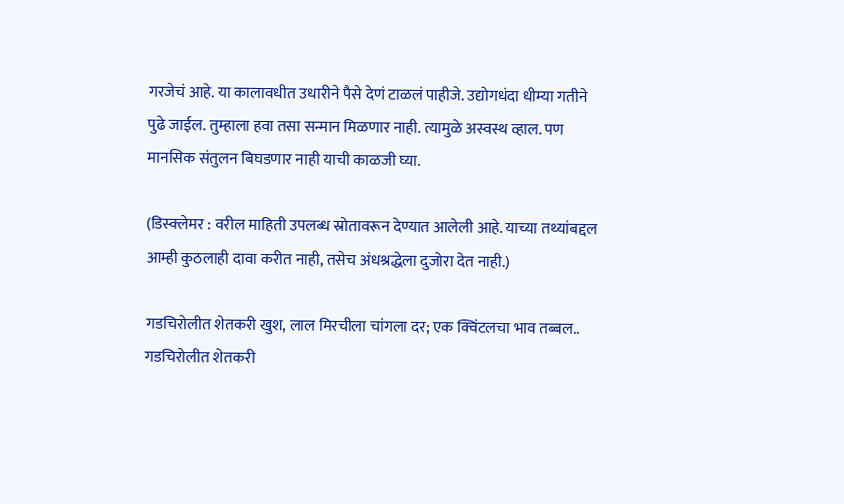गरजेचं आहे. या कालावधीत उधारीने पैसे देणं टाळलं पाहीजे. उद्योगधंदा धीम्या गतीने पुढे जाईल. तुम्हाला हवा तसा सन्मान मिळणार नाही. त्यामुळे अस्वस्थ व्हाल. पण मानसिक संतुलन बिघडणार नाही याची काळजी घ्या.

(डिस्क्लेमर : वरील माहिती उपलब्ध स्रोतावरून देण्यात आलेली आहे. याच्या तथ्यांबद्दल आम्ही कुठलाही दावा करीत नाही, तसेच अंधश्रद्धेला दुजोरा देत नाही.)

गडचिरोलीत शेतकरी खुश, लाल मिरचीला चांगला दर; एक क्विंटलचा भाव तब्बल..
गडचिरोलीत शेतकरी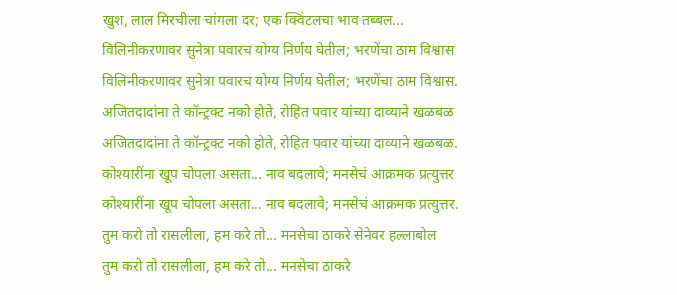खुश, लाल मिरचीला चांगला दर; एक क्विंटलचा भाव तब्बल...
विलिनीकरणावर सुनेत्रा पवारच योग्य निर्णय घेतील; भरणेंचा ठाम विश्वास
विलिनीकरणावर सुनेत्रा पवारच योग्य निर्णय घेतील; भरणेंचा ठाम विश्वास.
अजितदादांना ते कॉन्ट्रक्ट नको होते, रोहित पवार यांच्या दाव्याने खळबळ
अजितदादांना ते कॉन्ट्रक्ट नको होते, रोहित पवार यांच्या दाव्याने खळबळ.
कोश्यारींना खूप चोपला असता... नाव बदलावे; मनसेचं आक्रमक प्रत्युत्तर
कोश्यारींना खूप चोपला असता... नाव बदलावे; मनसेचं आक्रमक प्रत्युत्तर.
तुम करो तो रासलीला, हम करे तो... मनसेचा ठाकरे सेनेवर हल्लाबोल
तुम करो तो रासलीला, हम करे तो... मनसेचा ठाकरे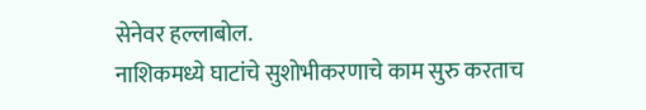सेनेवर हल्लाबोल.
नाशिकमध्ये घाटांचे सुशोभीकरणाचे काम सुरु करताच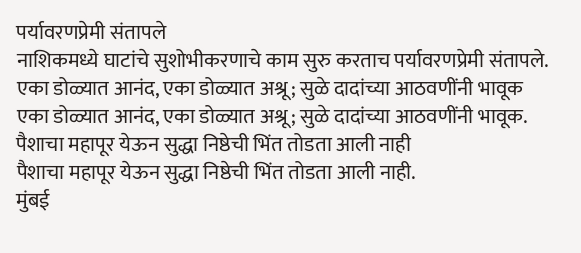पर्यावरणप्रेमी संतापले
नाशिकमध्ये घाटांचे सुशोभीकरणाचे काम सुरु करताच पर्यावरणप्रेमी संतापले.
एका डोळ्यात आनंद, एका डोळ्यात अश्रू; सुळे दादांच्या आठवणींनी भावूक
एका डोळ्यात आनंद, एका डोळ्यात अश्रू; सुळे दादांच्या आठवणींनी भावूक.
पैशाचा महापूर येऊन सुद्धा निष्ठेची भिंत तोडता आली नाही
पैशाचा महापूर येऊन सुद्धा निष्ठेची भिंत तोडता आली नाही.
मुंबई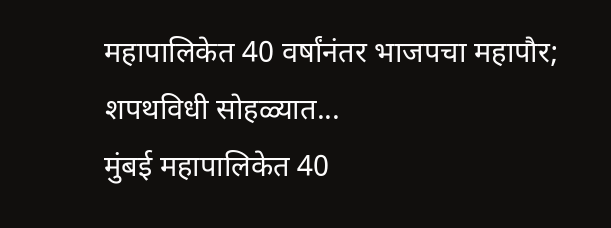महापालिकेत 40 वर्षांनंतर भाजपचा महापौर; शपथविधी सोहळ्यात...
मुंबई महापालिकेत 40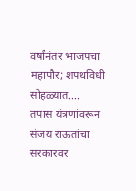वर्षांनंतर भाजपचा महापौर; शपथविधी सोहळ्यात....
तपास यंत्रणांवरून संजय राऊतांचा सरकारवर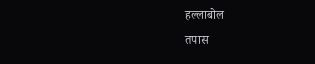हल्लाबोल
तपास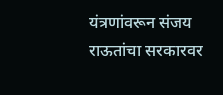यंत्रणांवरून संजय राऊतांचा सरकारवर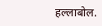हल्लाबोल.